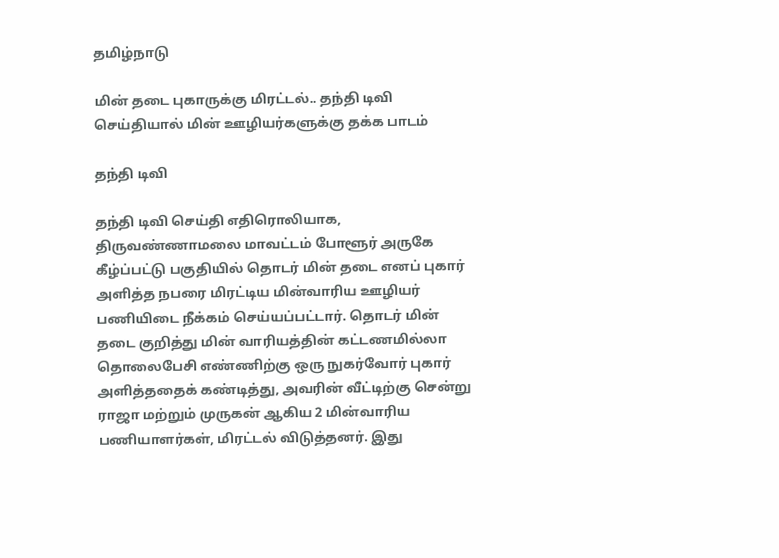தமிழ்நாடு

மின் தடை புகாருக்கு மிரட்டல்.. தந்தி டிவி செய்தியால் மின் ஊழியர்களுக்கு தக்க பாடம்

தந்தி டிவி

தந்தி டிவி செய்தி எதிரொலியாக, திருவண்ணாமலை மாவட்டம் போளூர் அருகே கீழ்ப்பட்டு பகுதியில் தொடர் மின் தடை எனப் புகார் அளித்த நபரை மிரட்டிய மின்வாரிய ஊழியர் பணியிடை நீக்கம் செய்யப்பட்டார். தொடர் மின் தடை குறித்து மின் வாரியத்தின் கட்டணமில்லா தொலைபேசி எண்ணிற்கு ஒரு நுகர்வோர் புகார் அளித்ததைக் கண்டித்து, அவரின் வீட்டிற்கு சென்று ராஜா மற்றும் முருகன் ஆகிய 2 மின்வாரிய பணியாளர்கள், மிரட்டல் விடுத்தனர். இது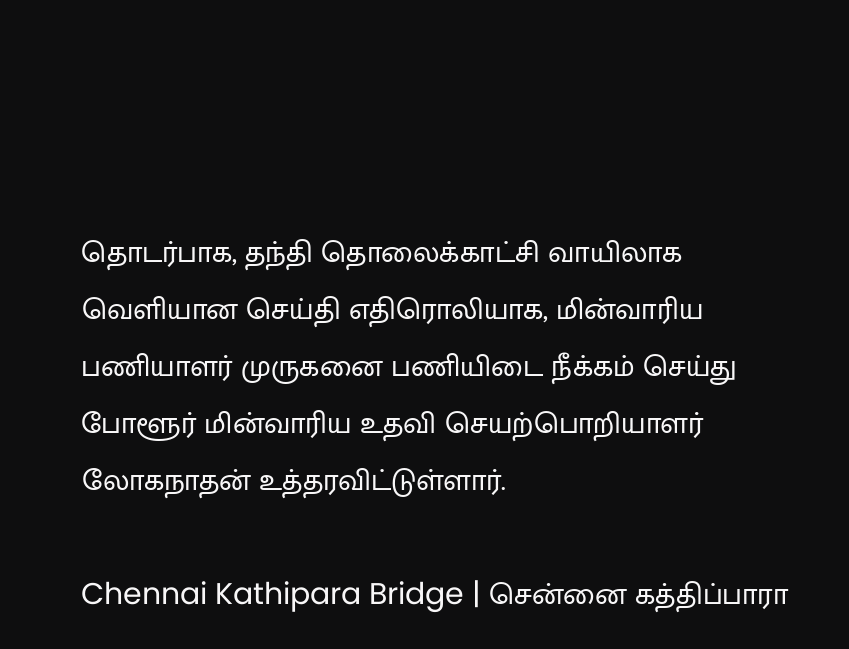தொடர்பாக, தந்தி தொலைக்காட்சி வாயிலாக வெளியான செய்தி எதிரொலியாக, மின்வாரிய பணியாளர் முருகனை பணியிடை நீக்கம் செய்து போளூர் மின்வாரிய உதவி செயற்பொறியாளர் லோகநாதன் உத்தரவிட்டுள்ளார்.

Chennai Kathipara Bridge | சென்னை கத்திப்பாரா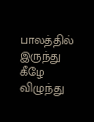பாலத்தில் இருந்து கீழே விழுந்து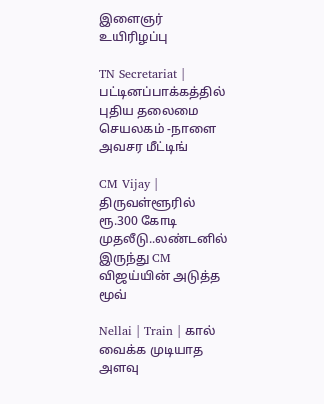இளைஞர் உயிரிழப்பு

TN Secretariat | பட்டினப்பாக்கத்தில் புதிய தலைமை செயலகம் -நாளை அவசர மீட்டிங்

CM Vijay | திருவள்ளூரில் ரூ.300 கோடி முதலீடு..லண்டனில் இருந்து CM விஜய்யின் அடுத்த மூவ்

Nellai | Train | கால் வைக்க முடியாத அளவு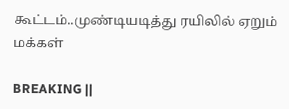கூட்டம்..முண்டியடித்து ரயிலில் ஏறும் மக்கள்

BREAKING ||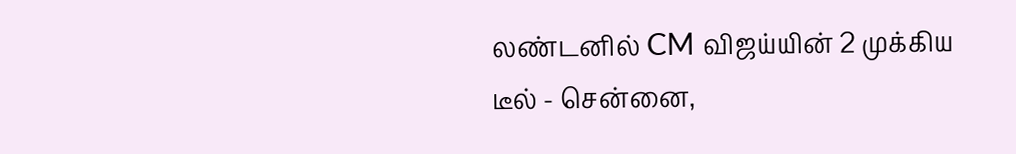லண்டனில் CM விஜய்யின் 2 முக்கிய டீல் - சென்னை,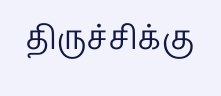திருச்சிக்கு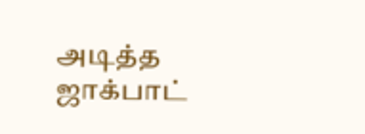அடித்த ஜாக்பாட்